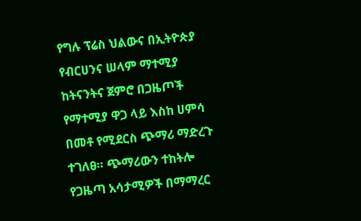የግሉ ፕሬስ ህልውና በኢትዮጵያ
የብርሀንና ሠላም ማተሚያ ከትናንትና ጀምሮ በጋዜጦች የማተሚያ ዋጋ ላይ እስከ ሀምሳ በመቶ የሚደርስ ጭማሪ ማድረጉ ተገለፀ። ጭማሪውን ተከትሎ የጋዜጣ አሳታሚዎች በማማረር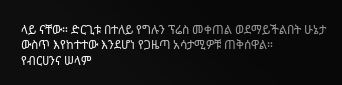ላይ ናቸው። ድርጊቱ በተለይ የግሉን ፕሬስ መቀጠል ወደማይችልበት ሁኔታ ውስጥ እየከተተው እንደሆነ የጋዜጣ አሳታሚዎቹ ጠቅሰዋል።
የብርሀንና ሠላም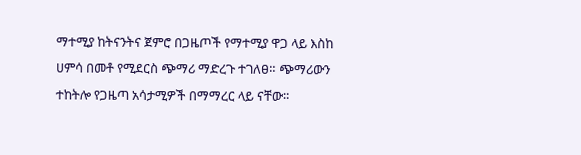ማተሚያ ከትናንትና ጀምሮ በጋዜጦች የማተሚያ ዋጋ ላይ እስከ ሀምሳ በመቶ የሚደርስ ጭማሪ ማድረጉ ተገለፀ። ጭማሪውን ተከትሎ የጋዜጣ አሳታሚዎች በማማረር ላይ ናቸው።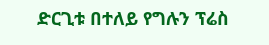ድርጊቱ በተለይ የግሉን ፕሬስ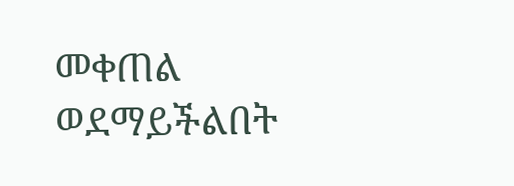መቀጠል ወደማይችልበት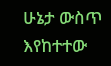ሁኔታ ውስጥ እየከተተው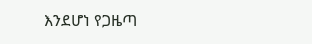እንደሆነ የጋዜጣ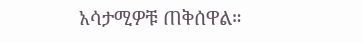አሳታሚዎቹ ጠቅሰዋል።